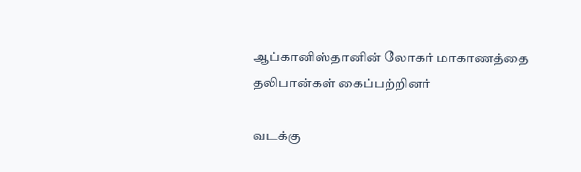ஆப்கானிஸ்தானின் லோகர் மாகாணத்தை தலிபான்கள் கைப்பற்றினர்

வடக்கு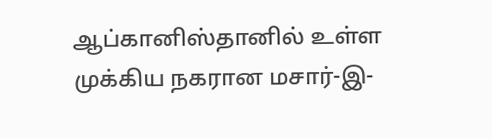ஆப்கானிஸ்தானில் உள்ள முக்கிய நகரான மசார்-இ-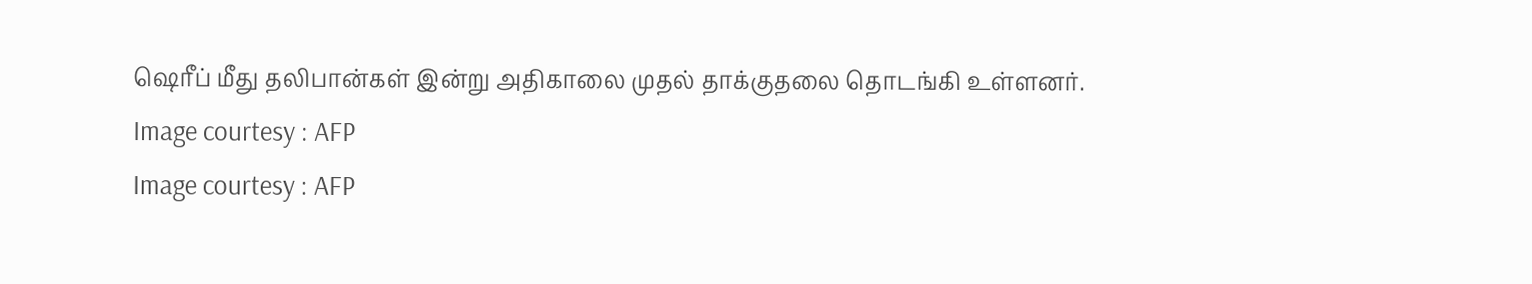ஷெரீப் மீது தலிபான்கள் இன்று அதிகாலை முதல் தாக்குதலை தொடங்கி உள்ளனர்.
Image courtesy : AFP
Image courtesy : AFP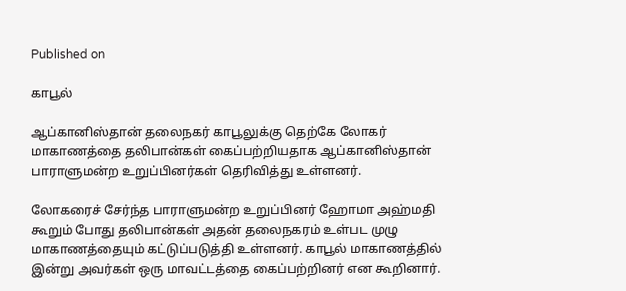Published on

காபூல்

ஆப்கானிஸ்தான் தலைநகர் காபூலுக்கு தெற்கே லோகர் மாகாணத்தை தலிபான்கள் கைப்பற்றியதாக ஆப்கானிஸ்தான் பாராளுமன்ற உறுப்பினர்கள் தெரிவித்து உள்ளனர்.

லோகரைச் சேர்ந்த பாராளுமன்ற உறுப்பினர் ஹோமா அஹ்மதி கூறும் போது தலிபான்கள் அதன் தலைநகரம் உள்பட முழு மாகாணத்தையும் கட்டுப்படுத்தி உள்ளனர். காபூல் மாகாணத்தில் இன்று அவர்கள் ஒரு மாவட்டத்தை கைப்பற்றினர் என கூறினார்.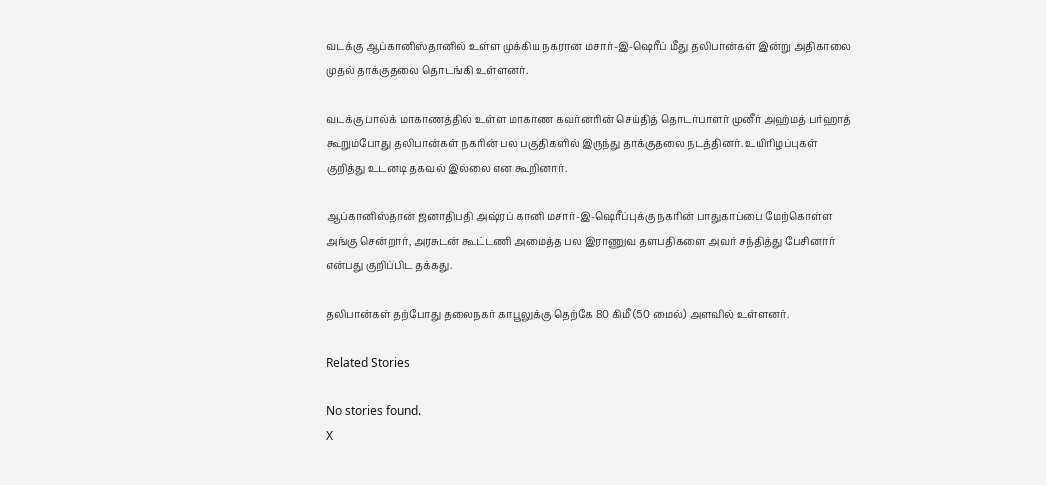வடக்கு ஆப்கானிஸ்தானில் உள்ள முக்கிய நகரான மசார்-இ-ஷெரீப் மீது தலிபான்கள் இன்று அதிகாலை முதல் தாக்குதலை தொடங்கி உள்ளனர்.

வடக்கு பால்க் மாகாணத்தில் உள்ள மாகாண கவர்னரின் செய்தித் தொடர்பாளர் முனீர் அஹ்மத் பர்ஹாத் கூறும்போது தலிபான்கள் நகரின் பல பகுதிகளில் இருந்து தாக்குதலை நடத்தினர். உயிரிழப்புகள் குறித்து உடனடி தகவல் இல்லை என கூறினார்.

ஆப்கானிஸ்தான் ஜனாதிபதி அஷ்ரப் கானி மசார்-இ-ஷெரீப்புக்கு நகரின் பாதுகாப்பை மேற்கொள்ள அங்கு சென்றார், அரசுடன் கூட்டணி அமைத்த பல இராணுவ தளபதிகளை அவர் சந்தித்து பேசினார் என்பது குறிப்பிட தக்கது.

தலிபான்கள் தற்போது தலைநகர் காபூலுக்கு தெற்கே 80 கிமீ (50 மைல்) அளவில் உள்ளனர்.

Related Stories

No stories found.
X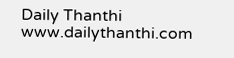Daily Thanthi
www.dailythanthi.com